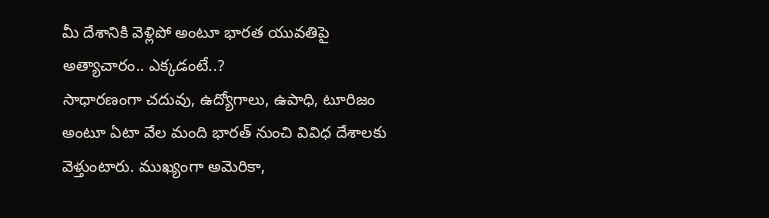మీ దేశానికి వెళ్లిపో అంటూ భారత యువతిపై అత్యాచారం.. ఎక్కడంటే..?
సాధారణంగా చదువు, ఉద్యోగాలు, ఉపాధి, టూరిజం అంటూ ఏటా వేల మంది భారత్ నుంచి వివిధ దేశాలకు వెళ్తుంటారు. ముఖ్యంగా అమెరికా,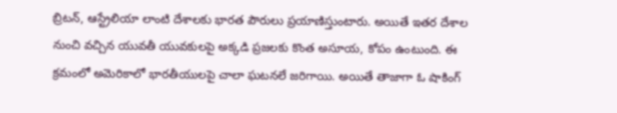బ్రిటన్, ఆస్ట్రేలియా లాంటి దేశాలకు భారత పౌరులు ప్రయాణిస్తుంటారు. అయితే ఇతర దేశాల నుంచి వచ్చిన యువతీ యువకులపై అక్కడి ప్రజలకు కొంత అసూయ, కోపం ఉంటుంది. ఈ క్రమంలో అమెరికాలో భారతీయులపై చాలా ఘటనలే జరిగాయి. అయితే తాజాగా ఓ షాకింగ్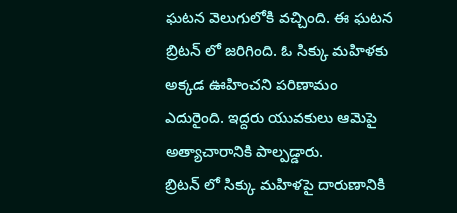ఘటన వెలుగులోకి వచ్చింది. ఈ ఘటన బ్రిటన్ లో జరిగింది. ఓ సిక్కు మహిళకు అక్కడ ఊహించని పరిణామం ఎదురైంది. ఇద్దరు యువకులు ఆమెపై అత్యాచారానికి పాల్పడ్డారు.
బ్రిటన్ లో సిక్కు మహిళపై దారుణానికి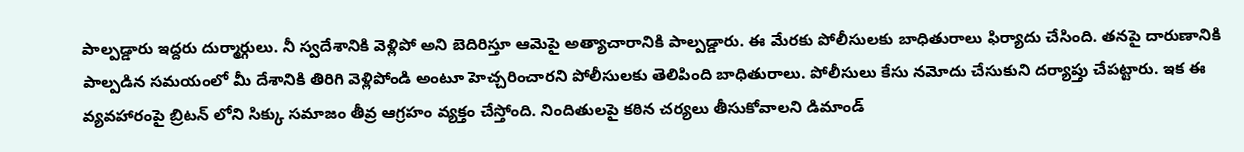పాల్పడ్డారు ఇద్దరు దుర్మార్గులు. నీ స్వదేశానికి వెళ్లిపో అని బెదిరిస్తూ ఆమెపై అత్యాచారానికి పాల్పడ్డారు. ఈ మేరకు పోలీసులకు బాధితురాలు ఫిర్యాదు చేసింది. తనపై దారుణానికి పాల్పడిన సమయంలో మీ దేశానికి తిరిగి వెళ్లిపోండి అంటూ హెచ్చరించారని పోలీసులకు తెలిపింది బాధితురాలు. పోలీసులు కేసు నమోదు చేసుకుని దర్యాప్తు చేపట్టారు. ఇక ఈ వ్యవహారంపై బ్రిటన్ లోని సిక్కు సమాజం తీవ్ర ఆగ్రహం వ్యక్తం చేస్తోంది. నిందితులపై కఠిన చర్యలు తీసుకోవాలని డిమాండ్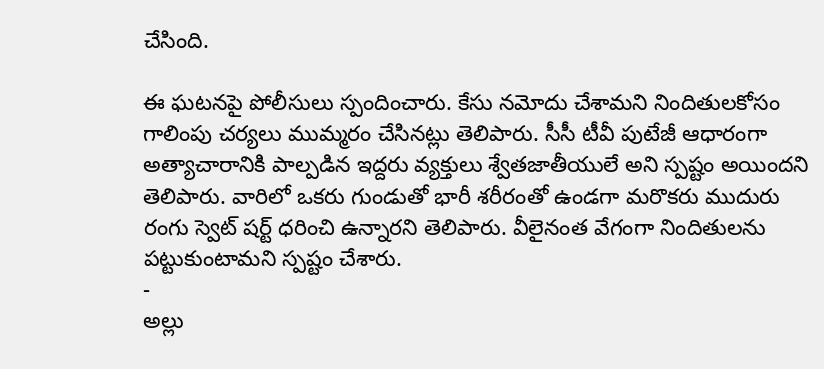చేసింది.

ఈ ఘటనపై పోలీసులు స్పందించారు. కేసు నమోదు చేశామని నిందితులకోసం గాలింపు చర్యలు ముమ్మరం చేసినట్లు తెలిపారు. సీసీ టీవీ పుటేజీ ఆధారంగా అత్యాచారానికి పాల్పడిన ఇద్దరు వ్యక్తులు శ్వేతజాతీయులే అని స్పష్టం అయిందని తెలిపారు. వారిలో ఒకరు గుండుతో భారీ శరీరంతో ఉండగా మరొకరు ముదురు రంగు స్వెట్ షర్ట్ ధరించి ఉన్నారని తెలిపారు. వీలైనంత వేగంగా నిందితులను పట్టుకుంటామని స్పష్టం చేశారు.
-
అల్లు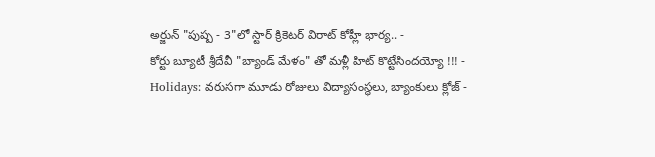అర్జున్ "పుష్ప - 3"లో స్టార్ క్రికెటర్ విరాట్ కోహ్లీ భార్య.. -
కోర్టు బ్యూటీ శ్రీదేవీ "బ్యాండ్ మేళం" తో మళ్లీ హిట్ కొట్టేసిందయ్యో !!! -
Holidays: వరుసగా మూడు రోజులు విద్యాసంస్థలు, బ్యాంకులు క్లోజ్ -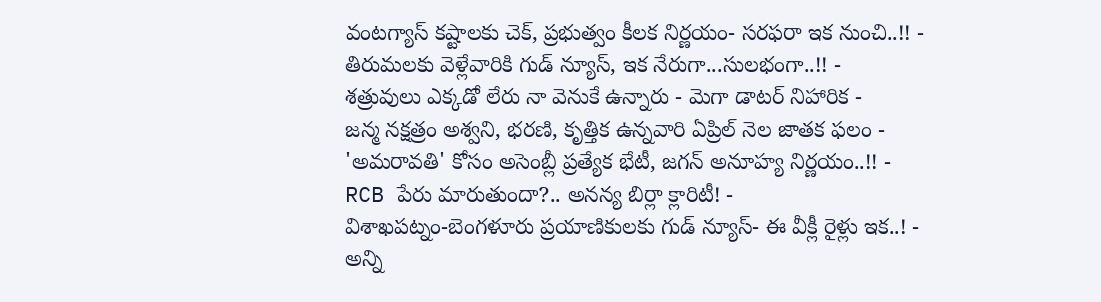వంటగ్యాస్ కష్టాలకు చెక్, ప్రభుత్వం కీలక నిర్ణయం- సరఫరా ఇక నుంచి..!! -
తిరుమలకు వెళ్లేవారికి గుడ్ న్యూస్, ఇక నేరుగా...సులభంగా..!! -
శత్రువులు ఎక్కడో లేరు నా వెనుకే ఉన్నారు - మెగా డాటర్ నిహారిక -
జన్మ నక్షత్రం అశ్వని, భరణి, కృత్తిక ఉన్నవారి ఏప్రిల్ నెల జాతక ఫలం -
'అమరావతి' కోసం అసెంబ్లీ ప్రత్యేక భేటీ, జగన్ అనూహ్య నిర్ణయం..!! -
RCB పేరు మారుతుందా?.. అనన్య బిర్లా క్లారిటీ! -
విశాఖపట్నం-బెంగళూరు ప్రయాణికులకు గుడ్ న్యూస్- ఈ వీక్లీ రైళ్లు ఇక..! -
అన్ని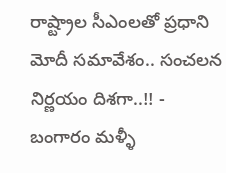రాష్ట్రాల సీఎంలతో ప్రధాని మోదీ సమావేశం.. సంచలన నిర్ణయం దిశగా..!! -
బంగారం మళ్ళీ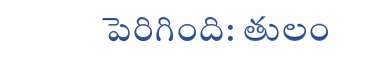పెరిగింది: తులం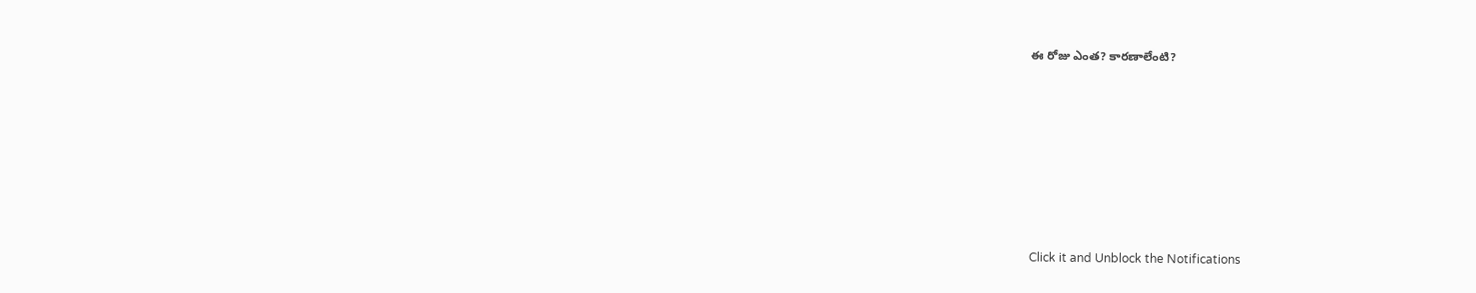ఈ రోజు ఎంత? కారణాలేంటి?












Click it and Unblock the Notifications